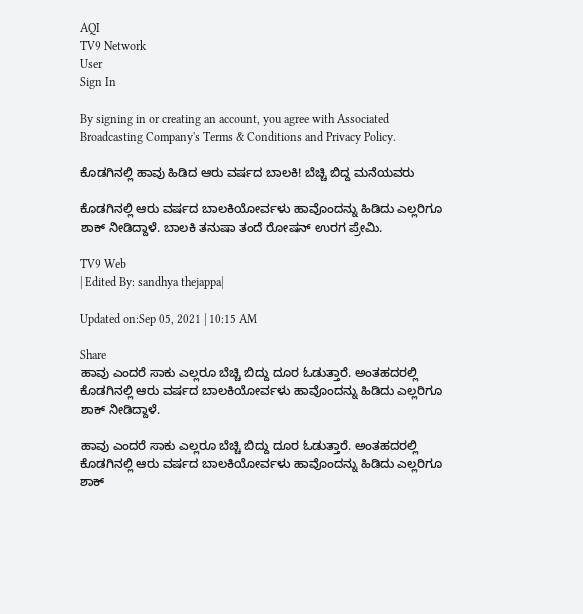AQI
TV9 Network
User
Sign In

By signing in or creating an account, you agree with Associated Broadcasting Company's Terms & Conditions and Privacy Policy.

ಕೊಡಗಿನಲ್ಲಿ ಹಾವು ಹಿಡಿದ ಆರು ವರ್ಷದ ಬಾಲಕಿ! ಬೆಚ್ಚಿ ಬಿದ್ದ ಮನೆಯವರು

ಕೊಡಗಿನಲ್ಲಿ ಆರು ವರ್ಷದ ಬಾಲಕಿಯೋರ್ವಳು ಹಾವೊಂದನ್ನು ಹಿಡಿದು ಎಲ್ಲರಿಗೂ ಶಾಕ್ ನೀಡಿದ್ದಾಳೆ. ಬಾಲಕಿ ತನುಷಾ ತಂದೆ ರೋಷನ್ ಉರಗ ಪ್ರೇಮಿ.

TV9 Web
| Edited By: sandhya thejappa|

Updated on:Sep 05, 2021 | 10:15 AM

Share
ಹಾವು ಎಂದರೆ ಸಾಕು ಎಲ್ಲರೂ ಬೆಚ್ಚಿ ಬಿದ್ದು ದೂರ ಓಡುತ್ತಾರೆ. ಅಂತಹದರಲ್ಲಿ ಕೊಡಗಿನಲ್ಲಿ ಆರು ವರ್ಷದ ಬಾಲಕಿಯೋರ್ವಳು ಹಾವೊಂದನ್ನು ಹಿಡಿದು ಎಲ್ಲರಿಗೂ ಶಾಕ್ ನೀಡಿದ್ದಾಳೆ.

ಹಾವು ಎಂದರೆ ಸಾಕು ಎಲ್ಲರೂ ಬೆಚ್ಚಿ ಬಿದ್ದು ದೂರ ಓಡುತ್ತಾರೆ. ಅಂತಹದರಲ್ಲಿ ಕೊಡಗಿನಲ್ಲಿ ಆರು ವರ್ಷದ ಬಾಲಕಿಯೋರ್ವಳು ಹಾವೊಂದನ್ನು ಹಿಡಿದು ಎಲ್ಲರಿಗೂ ಶಾಕ್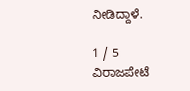ನೀಡಿದ್ದಾಳೆ.

1 / 5
ವಿರಾಜಪೇಟೆ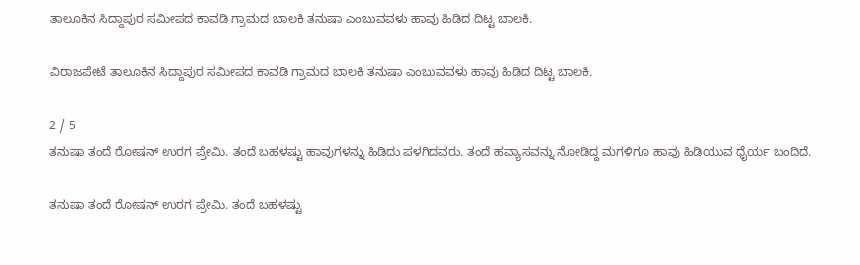ತಾಲೂಕಿನ ಸಿದ್ದಾಪುರ ಸಮೀಪದ ಕಾವಡಿ ಗ್ರಾಮದ ಬಾಲಕಿ ತನುಷಾ ಎಂಬುವವಳು ಹಾವು ಹಿಡಿದ ದಿಟ್ಟ ಬಾಲಕಿ.

ವಿರಾಜಪೇಟೆ ತಾಲೂಕಿನ ಸಿದ್ದಾಪುರ ಸಮೀಪದ ಕಾವಡಿ ಗ್ರಾಮದ ಬಾಲಕಿ ತನುಷಾ ಎಂಬುವವಳು ಹಾವು ಹಿಡಿದ ದಿಟ್ಟ ಬಾಲಕಿ.

2 / 5
ತನುಷಾ ತಂದೆ ರೋಷನ್ ಉರಗ ಪ್ರೇಮಿ. ತಂದೆ ಬಹಳಷ್ಟು ಹಾವುಗಳನ್ನು ಹಿಡಿದು ಪಳಗಿದವರು. ತಂದೆ ಹವ್ಯಾಸವನ್ನು ನೋಡಿದ್ದ ಮಗಳಿಗೂ ಹಾವು ಹಿಡಿಯುವ ಧೈರ್ಯ ಬಂದಿದೆ.

ತನುಷಾ ತಂದೆ ರೋಷನ್ ಉರಗ ಪ್ರೇಮಿ. ತಂದೆ ಬಹಳಷ್ಟು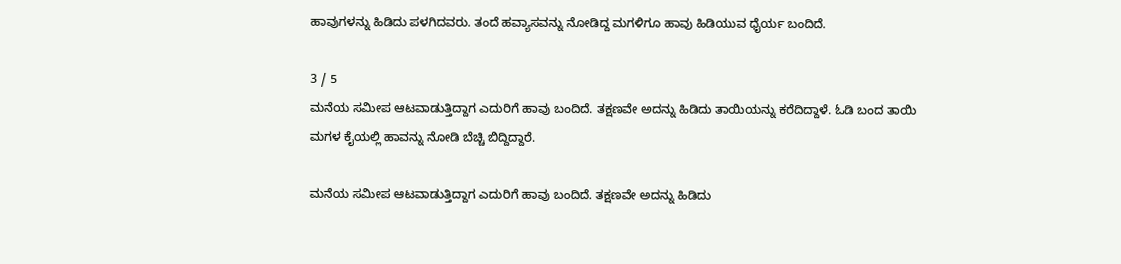ಹಾವುಗಳನ್ನು ಹಿಡಿದು ಪಳಗಿದವರು. ತಂದೆ ಹವ್ಯಾಸವನ್ನು ನೋಡಿದ್ದ ಮಗಳಿಗೂ ಹಾವು ಹಿಡಿಯುವ ಧೈರ್ಯ ಬಂದಿದೆ.

3 / 5
ಮನೆಯ ಸಮೀಪ ಆಟವಾಡುತ್ತಿದ್ದಾಗ ಎದುರಿಗೆ ಹಾವು ಬಂದಿದೆ. ತಕ್ಷಣವೇ ಅದನ್ನು ಹಿಡಿದು ತಾಯಿಯನ್ನು ಕರೆದಿದ್ದಾಳೆ. ಓಡಿ ಬಂದ ತಾಯಿ ಮಗಳ ಕೈಯಲ್ಲಿ ಹಾವನ್ನು ನೋಡಿ ಬೆಚ್ಚಿ ಬಿದ್ದಿದ್ದಾರೆ.

ಮನೆಯ ಸಮೀಪ ಆಟವಾಡುತ್ತಿದ್ದಾಗ ಎದುರಿಗೆ ಹಾವು ಬಂದಿದೆ. ತಕ್ಷಣವೇ ಅದನ್ನು ಹಿಡಿದು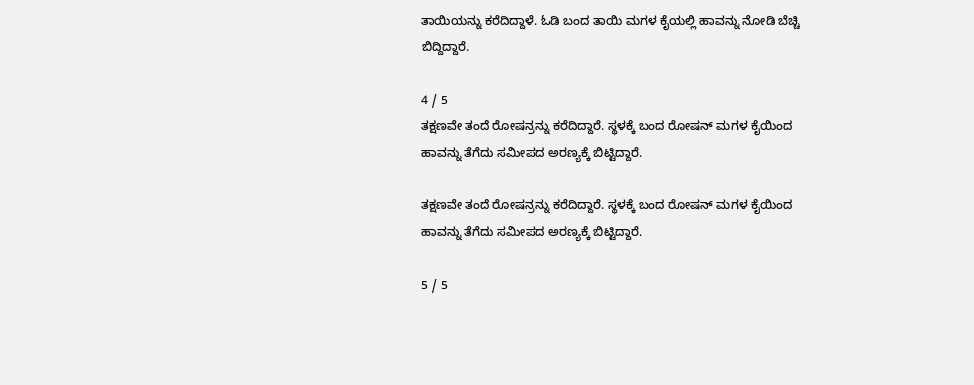ತಾಯಿಯನ್ನು ಕರೆದಿದ್ದಾಳೆ. ಓಡಿ ಬಂದ ತಾಯಿ ಮಗಳ ಕೈಯಲ್ಲಿ ಹಾವನ್ನು ನೋಡಿ ಬೆಚ್ಚಿ ಬಿದ್ದಿದ್ದಾರೆ.

4 / 5
ತಕ್ಷಣವೇ ತಂದೆ ರೋಷನ್ರನ್ನು ಕರೆದಿದ್ದಾರೆ. ಸ್ಥಳಕ್ಕೆ ಬಂದ ರೋಷನ್ ಮಗಳ ಕೈಯಿಂದ ಹಾವನ್ನು ತೆಗೆದು ಸಮೀಪದ ಅರಣ್ಯಕ್ಕೆ ಬಿಟ್ಟಿದ್ದಾರೆ.

ತಕ್ಷಣವೇ ತಂದೆ ರೋಷನ್ರನ್ನು ಕರೆದಿದ್ದಾರೆ. ಸ್ಥಳಕ್ಕೆ ಬಂದ ರೋಷನ್ ಮಗಳ ಕೈಯಿಂದ ಹಾವನ್ನು ತೆಗೆದು ಸಮೀಪದ ಅರಣ್ಯಕ್ಕೆ ಬಿಟ್ಟಿದ್ದಾರೆ.

5 / 5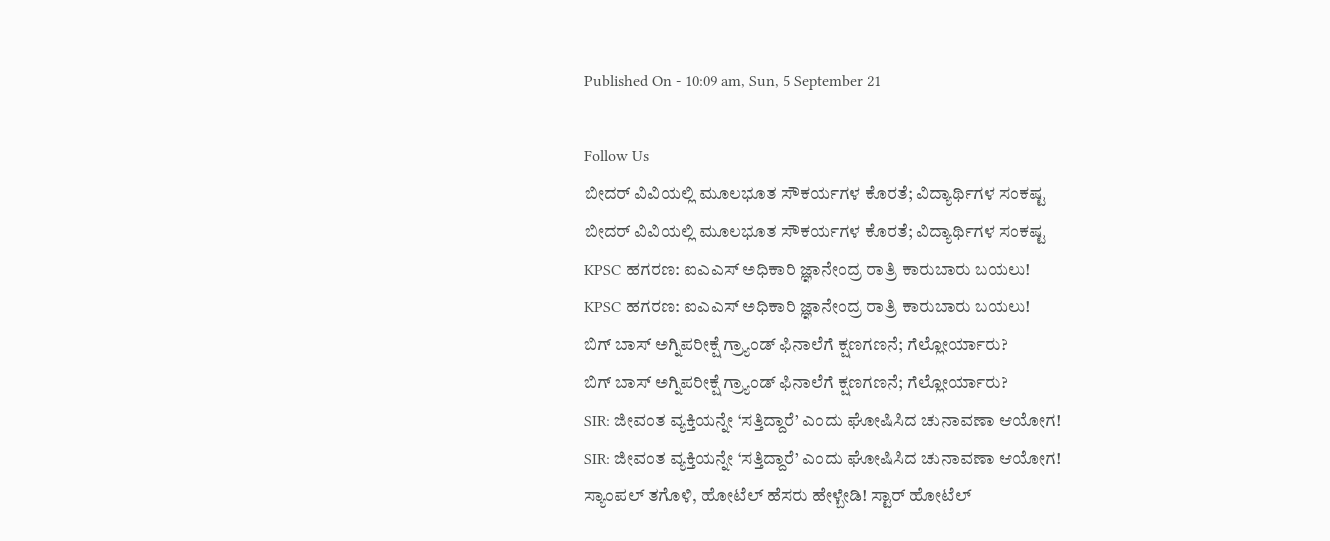Published On - 10:09 am, Sun, 5 September 21

Follow Us
ಬೀದರ್ ವಿವಿಯಲ್ಲಿ ಮೂಲಭೂತ ಸೌಕರ್ಯಗಳ ಕೊರತೆ; ವಿದ್ಯಾರ್ಥಿಗಳ ಸಂಕಷ್ಟ
ಬೀದರ್ ವಿವಿಯಲ್ಲಿ ಮೂಲಭೂತ ಸೌಕರ್ಯಗಳ ಕೊರತೆ; ವಿದ್ಯಾರ್ಥಿಗಳ ಸಂಕಷ್ಟ
KPSC ಹಗರಣ: ಐಎಎಸ್‌ ಅಧಿಕಾರಿ ಜ್ಞಾನೇಂದ್ರ ರಾತ್ರಿ ಕಾರುಬಾರು ಬಯಲು!
KPSC ಹಗರಣ: ಐಎಎಸ್‌ ಅಧಿಕಾರಿ ಜ್ಞಾನೇಂದ್ರ ರಾತ್ರಿ ಕಾರುಬಾರು ಬಯಲು!
ಬಿಗ್ ಬಾಸ್ ಅಗ್ನಿಪರೀಕ್ಷೆ ಗ್ರ್ಯಾಂಡ್ ಫಿನಾಲೆಗೆ ಕ್ಷಣಗಣನೆ; ಗೆಲ್ಲೋರ್ಯಾರು?
ಬಿಗ್ ಬಾಸ್ ಅಗ್ನಿಪರೀಕ್ಷೆ ಗ್ರ್ಯಾಂಡ್ ಫಿನಾಲೆಗೆ ಕ್ಷಣಗಣನೆ; ಗೆಲ್ಲೋರ್ಯಾರು?
SIR: ಜೀವಂತ ವ್ಯಕ್ತಿಯನ್ನೇ ‘ಸತ್ತಿದ್ದಾರೆ’ ಎಂದು ಘೋಷಿಸಿದ ಚುನಾವಣಾ ಆಯೋಗ!
SIR: ಜೀವಂತ ವ್ಯಕ್ತಿಯನ್ನೇ ‘ಸತ್ತಿದ್ದಾರೆ’ ಎಂದು ಘೋಷಿಸಿದ ಚುನಾವಣಾ ಆಯೋಗ!
ಸ್ಯಾಂಪಲ್ ತಗೊಳಿ, ಹೋಟೆಲ್ ಹೆಸರು ಹೇಳ್ಬೇಡಿ! ಸ್ಟಾರ್ ಹೋಟೆಲ್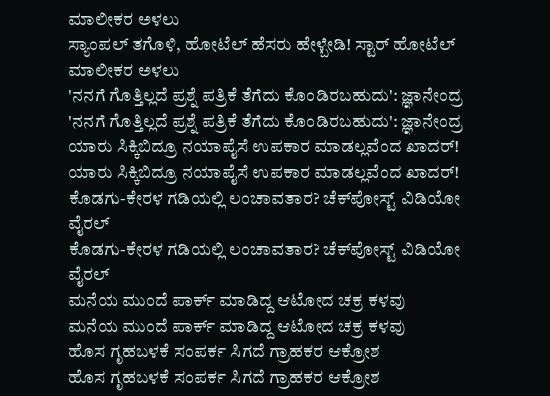ಮಾಲೀಕರ ಅಳಲು
ಸ್ಯಾಂಪಲ್ ತಗೊಳಿ, ಹೋಟೆಲ್ ಹೆಸರು ಹೇಳ್ಬೇಡಿ! ಸ್ಟಾರ್ ಹೋಟೆಲ್ ಮಾಲೀಕರ ಅಳಲು
'ನನಗೆ ಗೊತ್ತಿಲ್ಲದೆ ಪ್ರಶ್ನೆ ಪತ್ರಿಕೆ ತೆಗೆದು ಕೊಂಡಿರಬಹುದು': ಜ್ಞಾನೇಂದ್ರ
'ನನಗೆ ಗೊತ್ತಿಲ್ಲದೆ ಪ್ರಶ್ನೆ ಪತ್ರಿಕೆ ತೆಗೆದು ಕೊಂಡಿರಬಹುದು': ಜ್ಞಾನೇಂದ್ರ
ಯಾರು ಸಿಕ್ಕಿಬಿದ್ರೂ ನಯಾಪೈಸೆ ಉಪಕಾರ ಮಾಡಲ್ಲವೆಂದ ಖಾದರ್!
ಯಾರು ಸಿಕ್ಕಿಬಿದ್ರೂ ನಯಾಪೈಸೆ ಉಪಕಾರ ಮಾಡಲ್ಲವೆಂದ ಖಾದರ್!
ಕೊಡಗು-ಕೇರಳ ಗಡಿಯಲ್ಲಿ ಲಂಚಾವತಾರ? ಚೆಕ್‌ಪೋಸ್ಟ್‌ ವಿಡಿಯೋ ವೈರಲ್
ಕೊಡಗು-ಕೇರಳ ಗಡಿಯಲ್ಲಿ ಲಂಚಾವತಾರ? ಚೆಕ್‌ಪೋಸ್ಟ್‌ ವಿಡಿಯೋ ವೈರಲ್
ಮನೆಯ ಮುಂದೆ ಪಾರ್ಕ್ ಮಾಡಿದ್ದ ಆಟೋದ ಚಕ್ರ ಕಳವು
ಮನೆಯ ಮುಂದೆ ಪಾರ್ಕ್ ಮಾಡಿದ್ದ ಆಟೋದ ಚಕ್ರ ಕಳವು
ಹೊಸ ಗೃಹಬಳಕೆ ಸಂಪರ್ಕ ಸಿಗದೆ ಗ್ರಾಹಕರ ಆಕ್ರೋಶ
ಹೊಸ ಗೃಹಬಳಕೆ ಸಂಪರ್ಕ ಸಿಗದೆ ಗ್ರಾಹಕರ ಆಕ್ರೋಶ